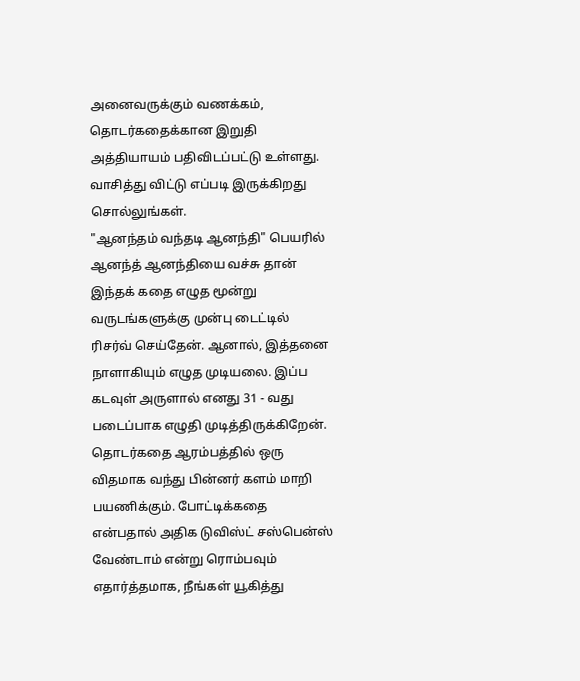அனைவருக்கும் வணக்கம்,
தொடர்கதைக்கான இறுதி அத்தியாயம் பதிவிடப்பட்டு உள்ளது. வாசித்து விட்டு எப்படி இருக்கிறது சொல்லுங்கள்.
"ஆனந்தம் வந்தடி ஆனந்தி" பெயரில் ஆனந்த் ஆனந்தியை வச்சு தான் இந்தக் கதை எழுத மூன்று வருடங்களுக்கு முன்பு டைட்டில் ரிசர்வ் செய்தேன். ஆனால், இத்தனை நாளாகியும் எழுத முடியலை. இப்ப கடவுள் அருளால் எனது 31 - வது படைப்பாக எழுதி முடித்திருக்கிறேன்.
தொடர்கதை ஆரம்பத்தில் ஒரு விதமாக வந்து பின்னர் களம் மாறி பயணிக்கும். போட்டிக்கதை என்பதால் அதிக டுவிஸ்ட் சஸ்பென்ஸ் வேண்டாம் என்று ரொம்பவும் எதார்த்தமாக, நீங்கள் யூகித்து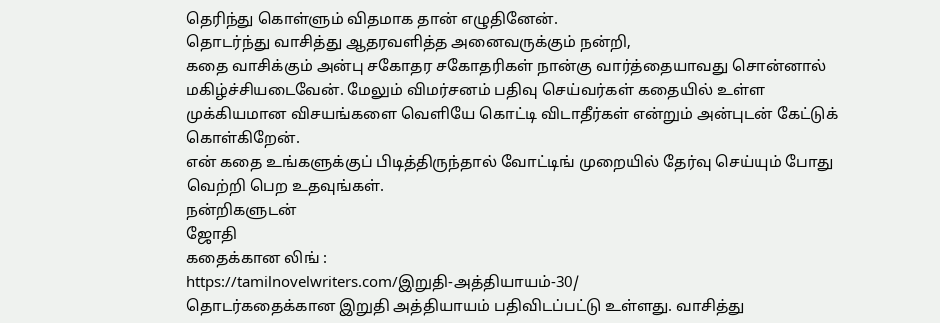தெரிந்து கொள்ளும் விதமாக தான் எழுதினேன்.
தொடர்ந்து வாசித்து ஆதரவளித்த அனைவருக்கும் நன்றி,
கதை வாசிக்கும் அன்பு சகோதர சகோதரிகள் நான்கு வார்த்தையாவது சொன்னால் மகிழ்ச்சியடைவேன். மேலும் விமர்சனம் பதிவு செய்வர்கள் கதையில் உள்ள முக்கியமான விசயங்களை வெளியே கொட்டி விடாதீர்கள் என்றும் அன்புடன் கேட்டுக் கொள்கிறேன்.
என் கதை உங்களுக்குப் பிடித்திருந்தால் வோட்டிங் முறையில் தேர்வு செய்யும் போது வெற்றி பெற உதவுங்கள்.
நன்றிகளுடன்
ஜோதி
கதைக்கான லிங் :
https://tamilnovelwriters.com/இறுதி-அத்தியாயம்-30/
தொடர்கதைக்கான இறுதி அத்தியாயம் பதிவிடப்பட்டு உள்ளது. வாசித்து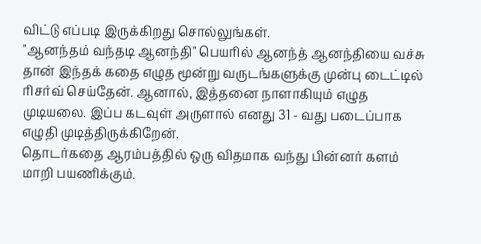விட்டு எப்படி இருக்கிறது சொல்லுங்கள்.
"ஆனந்தம் வந்தடி ஆனந்தி" பெயரில் ஆனந்த் ஆனந்தியை வச்சு தான் இந்தக் கதை எழுத மூன்று வருடங்களுக்கு முன்பு டைட்டில் ரிசர்வ் செய்தேன். ஆனால், இத்தனை நாளாகியும் எழுத முடியலை. இப்ப கடவுள் அருளால் எனது 31 - வது படைப்பாக எழுதி முடித்திருக்கிறேன்.
தொடர்கதை ஆரம்பத்தில் ஒரு விதமாக வந்து பின்னர் களம் மாறி பயணிக்கும்.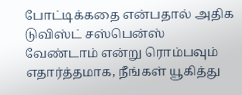போட்டிக்கதை என்பதால் அதிக டுவிஸ்ட் சஸ்பென்ஸ் வேண்டாம் என்று ரொம்பவும் எதார்த்தமாக, நீங்கள் யூகித்து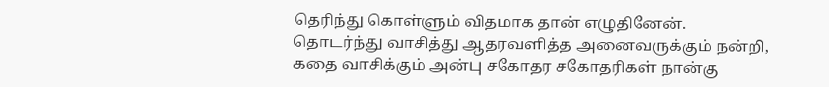தெரிந்து கொள்ளும் விதமாக தான் எழுதினேன்.
தொடர்ந்து வாசித்து ஆதரவளித்த அனைவருக்கும் நன்றி,
கதை வாசிக்கும் அன்பு சகோதர சகோதரிகள் நான்கு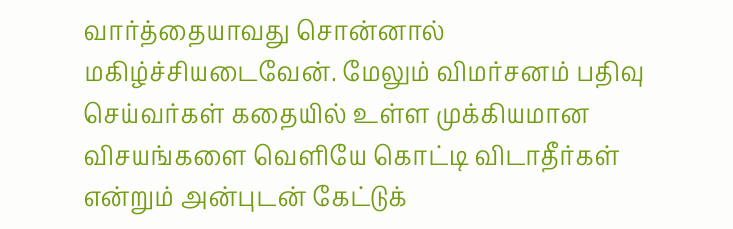வார்த்தையாவது சொன்னால் மகிழ்ச்சியடைவேன். மேலும் விமர்சனம் பதிவு செய்வர்கள் கதையில் உள்ள முக்கியமான விசயங்களை வெளியே கொட்டி விடாதீர்கள் என்றும் அன்புடன் கேட்டுக்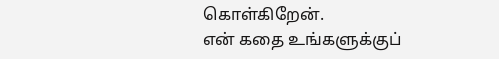கொள்கிறேன்.
என் கதை உங்களுக்குப்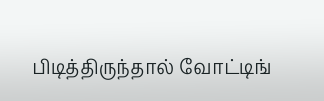பிடித்திருந்தால் வோட்டிங்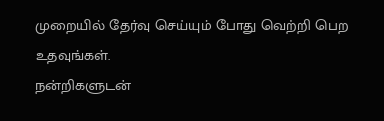முறையில் தேர்வு செய்யும் போது வெற்றி பெற உதவுங்கள்.
நன்றிகளுடன்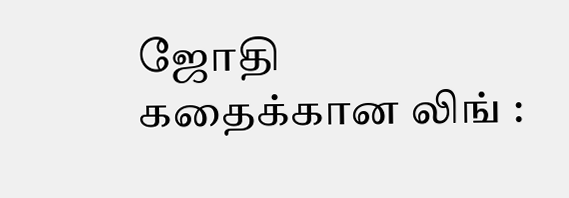ஜோதி
கதைக்கான லிங் :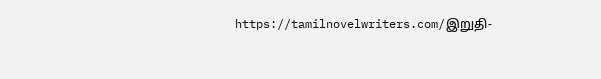https://tamilnovelwriters.com/இறுதி-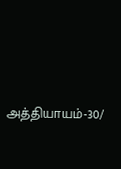அத்தியாயம்-30/